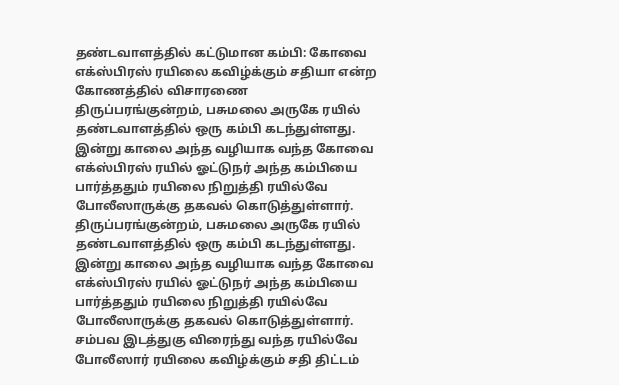தண்டவாளத்தில் கட்டுமான கம்பி: கோவை எக்ஸ்பிரஸ் ரயிலை கவிழ்க்கும் சதியா என்ற கோணத்தில் விசாரணை
திருப்பரங்குன்றம், பசுமலை அருகே ரயில் தண்டவாளத்தில் ஒரு கம்பி கடந்துள்ளது. இன்று காலை அந்த வழியாக வந்த கோவை எக்ஸ்பிரஸ் ரயில் ஓட்டுநர் அந்த கம்பியை பார்த்ததும் ரயிலை நிறுத்தி ரயில்வே போலீஸாருக்கு தகவல் கொடுத்துள்ளார்.
திருப்பரங்குன்றம், பசுமலை அருகே ரயில் தண்டவாளத்தில் ஒரு கம்பி கடந்துள்ளது. இன்று காலை அந்த வழியாக வந்த கோவை எக்ஸ்பிரஸ் ரயில் ஓட்டுநர் அந்த கம்பியை பார்த்ததும் ரயிலை நிறுத்தி ரயில்வே போலீஸாருக்கு தகவல் கொடுத்துள்ளார்.
சம்பவ இடத்துகு விரைந்து வந்த ரயில்வே போலீஸார் ரயிலை கவிழ்க்கும் சதி திட்டம்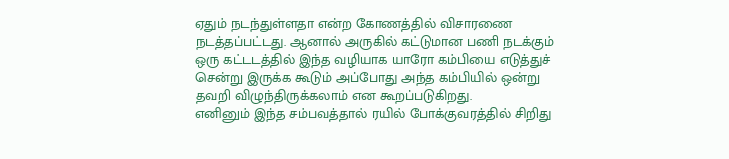ஏதும் நடந்துள்ளதா என்ற கோணத்தில் விசாரணை நடத்தப்பட்டது. ஆனால் அருகில் கட்டுமான பணி நடக்கும் ஒரு கட்டடத்தில் இந்த வழியாக யாரோ கம்பியை எடுத்துச் சென்று இருக்க கூடும் அப்போது அந்த கம்பியில் ஒன்று தவறி விழுந்திருக்கலாம் என கூறப்படுகிறது.
எனினும் இந்த சம்பவத்தால் ரயில் போக்குவரத்தில் சிறிது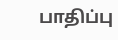பாதிப்பு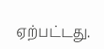ஏற்பட்டது.